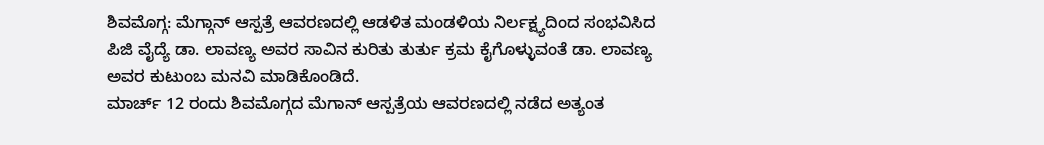ಶಿವಮೊಗ್ಗ: ಮೆಗ್ಗಾನ್ ಆಸ್ಪತ್ರೆ ಆವರಣದಲ್ಲಿ ಆಡಳಿತ ಮಂಡಳಿಯ ನಿರ್ಲಕ್ಷ್ಯದಿಂದ ಸಂಭವಿಸಿದ ಪಿಜಿ ವೈದ್ಯೆ ಡಾ. ಲಾವಣ್ಯ ಅವರ ಸಾವಿನ ಕುರಿತು ತುರ್ತು ಕ್ರಮ ಕೈಗೊಳ್ಳುವಂತೆ ಡಾ. ಲಾವಣ್ಯ ಅವರ ಕುಟುಂಬ ಮನವಿ ಮಾಡಿಕೊಂಡಿದೆ.
ಮಾರ್ಚ್ 12 ರಂದು ಶಿವಮೊಗ್ಗದ ಮೆಗಾನ್ ಆಸ್ಪತ್ರೆಯ ಆವರಣದಲ್ಲಿ ನಡೆದ ಅತ್ಯಂತ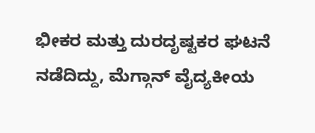ಭೀಕರ ಮತ್ತು ದುರದೃಷ್ಟಕರ ಘಟನೆ ನಡೆದಿದ್ದು, ಮೆಗ್ಗಾನ್ ವೈದ್ಯಕೀಯ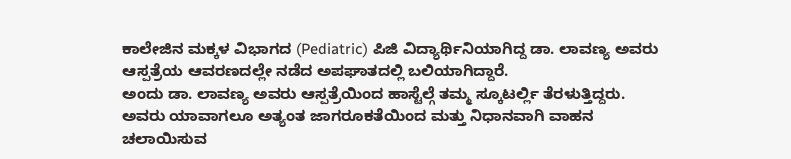ಕಾಲೇಜಿನ ಮಕ್ಕಳ ವಿಭಾಗದ (Pediatric) ಪಿಜಿ ವಿದ್ಯಾರ್ಥಿನಿಯಾಗಿದ್ದ ಡಾ. ಲಾವಣ್ಯ ಅವರು ಆಸ್ಪತ್ರೆಯ ಆವರಣದಲ್ಲೇ ನಡೆದ ಅಪಘಾತದಲ್ಲಿ ಬಲಿಯಾಗಿದ್ದಾರೆ.
ಅಂದು ಡಾ. ಲಾವಣ್ಯ ಅವರು ಆಸ್ಪತ್ರೆಯಿಂದ ಹಾಸ್ಟೆಲ್ಗೆ ತಮ್ಮ ಸ್ಕೂಟರ್ಲ್ಲಿ ತೆರಳುತ್ತಿದ್ದರು. ಅವರು ಯಾವಾಗಲೂ ಅತ್ಯಂತ ಜಾಗರೂಕತೆಯಿಂದ ಮತ್ತು ನಿಧಾನವಾಗಿ ವಾಹನ ಚಲಾಯಿಸುವ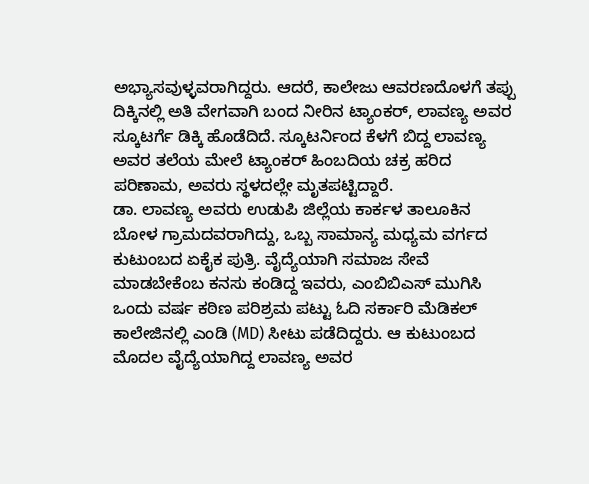ಅಭ್ಯಾಸವುಳ್ಳವರಾಗಿದ್ದರು. ಆದರೆ, ಕಾಲೇಜು ಆವರಣದೊಳಗೆ ತಪ್ಪು ದಿಕ್ಕಿನಲ್ಲಿ ಅತಿ ವೇಗವಾಗಿ ಬಂದ ನೀರಿನ ಟ್ಯಾಂಕರ್, ಲಾವಣ್ಯ ಅವರ ಸ್ಕೂಟರ್ಗೆ ಡಿಕ್ಕಿ ಹೊಡೆದಿದೆ. ಸ್ಕೂಟರ್ನಿಂದ ಕೆಳಗೆ ಬಿದ್ದ ಲಾವಣ್ಯ ಅವರ ತಲೆಯ ಮೇಲೆ ಟ್ಯಾಂಕರ್ ಹಿಂಬದಿಯ ಚಕ್ರ ಹರಿದ ಪರಿಣಾಮ, ಅವರು ಸ್ಥಳದಲ್ಲೇ ಮೃತಪಟ್ಟಿದ್ದಾರೆ.
ಡಾ. ಲಾವಣ್ಯ ಅವರು ಉಡುಪಿ ಜಿಲ್ಲೆಯ ಕಾರ್ಕಳ ತಾಲೂಕಿನ ಬೋಳ ಗ್ರಾಮದವರಾಗಿದ್ದು, ಒಬ್ಬ ಸಾಮಾನ್ಯ ಮಧ್ಯಮ ವರ್ಗದ ಕುಟುಂಬದ ಏಕೈಕ ಪುತ್ರಿ. ವೈದ್ಯೆಯಾಗಿ ಸಮಾಜ ಸೇವೆ ಮಾಡಬೇಕೆಂಬ ಕನಸು ಕಂಡಿದ್ದ ಇವರು, ಎಂಬಿಬಿಎಸ್ ಮುಗಿಸಿ ಒಂದು ವರ್ಷ ಕಠಿಣ ಪರಿಶ್ರಮ ಪಟ್ಟು ಓದಿ ಸರ್ಕಾರಿ ಮೆಡಿಕಲ್ ಕಾಲೇಜಿನಲ್ಲಿ ಎಂಡಿ (MD) ಸೀಟು ಪಡೆದಿದ್ದರು. ಆ ಕುಟುಂಬದ ಮೊದಲ ವೈದ್ಯೆಯಾಗಿದ್ದ ಲಾವಣ್ಯ ಅವರ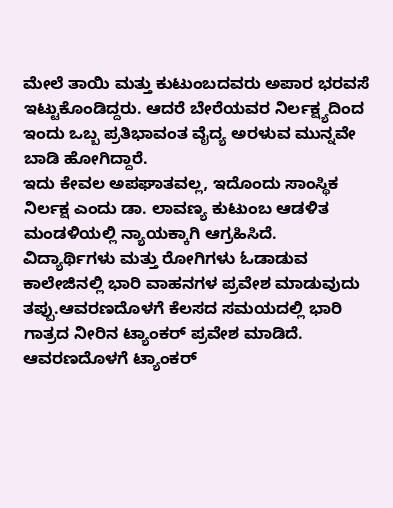ಮೇಲೆ ತಾಯಿ ಮತ್ತು ಕುಟುಂಬದವರು ಅಪಾರ ಭರವಸೆ ಇಟ್ಟುಕೊಂಡಿದ್ದರು. ಆದರೆ ಬೇರೆಯವರ ನಿರ್ಲಕ್ಷ್ಯದಿಂದ ಇಂದು ಒಬ್ಬ ಪ್ರತಿಭಾವಂತ ವೈದ್ಯ ಅರಳುವ ಮುನ್ನವೇ ಬಾಡಿ ಹೋಗಿದ್ದಾರೆ.
ಇದು ಕೇವಲ ಅಪಘಾತವಲ್ಲ, ಇದೊಂದು ಸಾಂಸ್ಥಿಕ ನಿರ್ಲಕ್ಷ ಎಂದು ಡಾ. ಲಾವಣ್ಯ ಕುಟುಂಬ ಆಡಳಿತ ಮಂಡಳಿಯಲ್ಲಿ ನ್ಯಾಯಕ್ಕಾಗಿ ಆಗ್ರಹಿಸಿದೆ. ವಿದ್ಯಾರ್ಥಿಗಳು ಮತ್ತು ರೋಗಿಗಳು ಓಡಾಡುವ ಕಾಲೇಜಿನಲ್ಲಿ ಭಾರಿ ವಾಹನಗಳ ಪ್ರವೇಶ ಮಾಡುವುದು ತಪ್ಪು.ಆವರಣದೊಳಗೆ ಕೆಲಸದ ಸಮಯದಲ್ಲಿ ಭಾರಿ ಗಾತ್ರದ ನೀರಿನ ಟ್ಯಾಂಕರ್ ಪ್ರವೇಶ ಮಾಡಿದೆ.
ಆವರಣದೊಳಗೆ ಟ್ಯಾಂಕರ್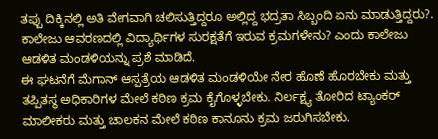ತಪ್ಪು ದಿಕ್ಕಿನಲ್ಲಿ ಅತಿ ವೇಗವಾಗಿ ಚಲಿಸುತ್ತಿದ್ದರೂ ಅಲ್ಲಿದ್ದ ಭದ್ರತಾ ಸಿಬ್ಬಂದಿ ಏನು ಮಾಡುತ್ತಿದ್ದರು?. ಕಾಲೇಜು ಆವರಣದಲ್ಲಿ ವಿದ್ಯಾರ್ಥಿಗಳ ಸುರಕ್ಷತೆಗೆ ಇರುವ ಕ್ರಮಗಳೇನು? ಎಂದು ಕಾಲೇಜು ಆಡಳಿತ ಮಂಡಳಿಯನ್ನು ಪ್ರಶೆ ಮಾಡಿದೆ.
ಈ ಘಟನೆಗೆ ಮೆಗಾನ್ ಆಸ್ಪತ್ರೆಯ ಆಡಳಿತ ಮಂಡಳಿಯೇ ನೇರ ಹೊಣೆ ಹೊರಬೇಕು ಮತ್ತು ತಪ್ಪಿತಸ್ಥ ಅಧಿಕಾರಿಗಳ ಮೇಲೆ ಕಠಿಣ ಕ್ರಮ ಕೈಗೊಳ್ಳಬೇಕು. ನಿರ್ಲಕ್ಷ್ಯ ತೋರಿದ ಟ್ಯಾಂಕರ್ ಮಾಲೀಕರು ಮತ್ತು ಚಾಲಕನ ಮೇಲೆ ಕಠಿಣ ಕಾನೂನು ಕ್ರಮ ಜರುಗಿಸಬೇಕು.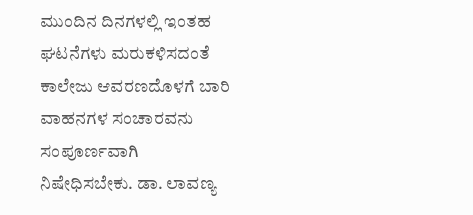ಮುಂದಿನ ದಿನಗಳಲ್ಲಿ ಇಂತಹ ಘಟನೆಗಳು ಮರುಕಳಿಸದಂತೆ ಕಾಲೇಜು ಆವರಣದೊಳಗೆ ಬಾರಿ ವಾಹನಗಳ ಸಂಚಾರವನು ಸಂಪೂರ್ಣವಾಗಿ ನಿಷೇಧಿಸಬೇಕು. ಡಾ. ಲಾವಣ್ಯ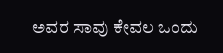ಅವರ ಸಾವು ಕೇವಲ ಒಂದು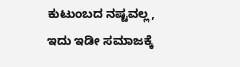ಕುಟುಂಬದ ನಷ್ಟವಲ್ಲ, ಇದು ಇಡೀ ಸಮಾಜಕ್ಕೆ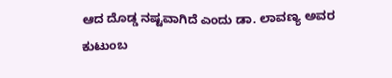ಆದ ದೊಡ್ಡ ನಷ್ಟವಾಗಿದೆ ಎಂದು ಡಾ. ಲಾವಣ್ಯ ಅವರ ಕುಟುಂಬ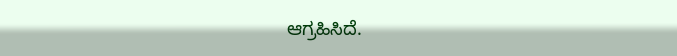ಆಗ್ರಹಿಸಿದೆ.